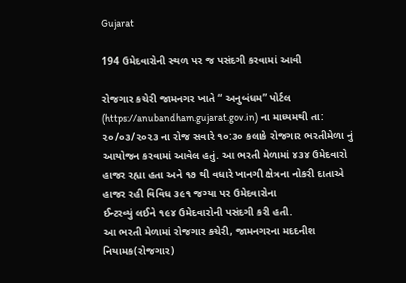Gujarat

194 ઉમેદવારોની સ્થળ પર જ પસંદગી કરવામાં આવી

રોજગાર કચેરી જામનગર ખાતે “ અનુબંધમ” પોર્ટલ (https://anubandham.gujarat.gov.in) ના માધ્યમથી તા: ૨૦/૦૩/૨૦૨૩ ના રોજ સવારે ૧૦:૩૦ કલાકે રોજગાર ભરતીમેળા નું આયોજન કરવામાં આવેલ હતું. આ ભરતી મેળામાં ૪૩૪ ઉમેદવારો હાજર રહ્યા હતા અને ૧૭ થી વધારે ખાનગી ક્ષેત્રના નોકરી દાતાએ હાજર રહી વિવિધ ૩૯૧ જગ્યા પર ઉમેદવારોના
ઈન્ટરવ્યું લઈને ૧૯૪ ઉમેદવારોની પસંદગી કરી હતી.
આ ભરતી મેળામાં રોજગાર કચેરી, જામનગરના મદદનીશ નિયામક(રોજગાર)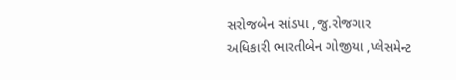સરોજબેન સાંડપા ,જુ.રોજગાર
અધિકારી ભારતીબેન ગોજીયા ,પ્લેસમેન્ટ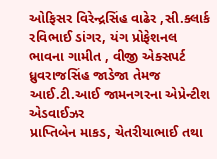ઓફિસર વિરેન્દ્રસિંહ વાઢેર ,સી.ક્લાર્ક રવિભાઈ ડાંગર, યંગ પ્રોફેશનલ
ભાવના ગામીત , વીજી એક્સપર્ટ ધ્રુવરાજસિંહ જાડેજા તેમજ આઈ.ટી.આઈ જામનગરના એપ્રેન્ટીશ એડવાઈઝર
પ્રાપ્તિબેન માકડ, ચેતરીયાભાઈ તથા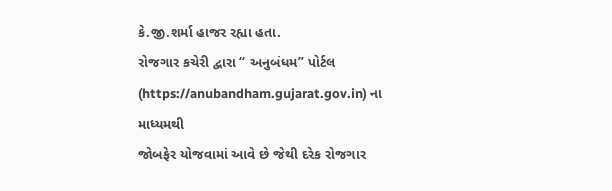કે.જી.શર્મા હાજર રહ્યા હતા.
રોજગાર કચેરી દ્વારા “ અનુબંધમ” પોર્ટલ (https://anubandham.gujarat.gov.in) ના માધ્યમથી
જોબફેર યોજવામાં આવે છે જેથી દરેક રોજગાર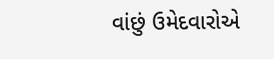વાંછું ઉમેદવારોએ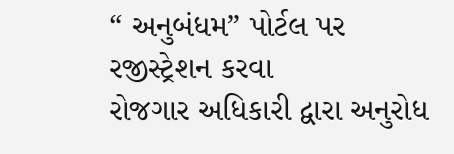“ અનુબંધમ” પોર્ટલ પર રજીસ્ટ્રેશન કરવા
રોજગાર અધિકારી દ્વારા અનુરોધ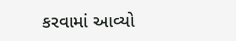કરવામાં આવ્યો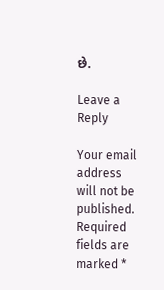છે.

Leave a Reply

Your email address will not be published. Required fields are marked *